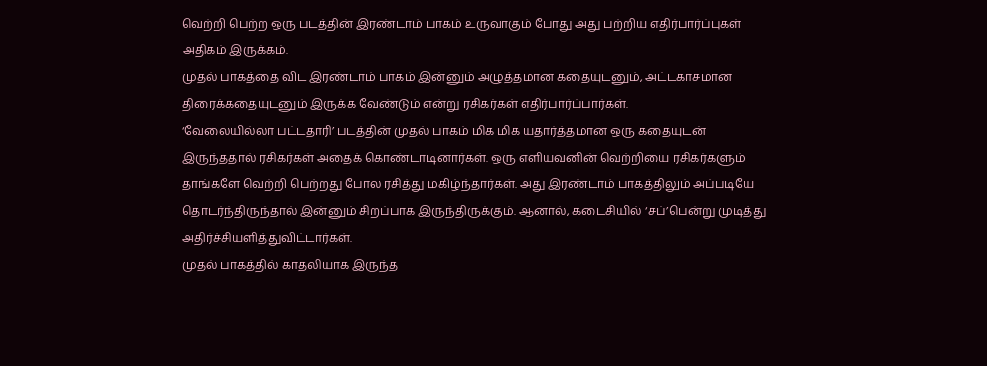வெற்றி பெற்ற ஒரு படத்தின் இரண்டாம் பாகம் உருவாகும் போது அது பற்றிய எதிர்பார்ப்புகள் அதிகம் இருக்கம்.
முதல் பாகத்தை விட இரண்டாம் பாகம் இன்னும் அழுத்தமான கதையுடனும், அட்டகாசமான திரைக்கதையுடனும் இருக்க வேண்டும் என்று ரசிகர்கள் எதிர்பார்ப்பார்கள்.
‘வேலையில்லா பட்டதாரி’ படத்தின் முதல் பாகம் மிக மிக யதார்த்தமான ஒரு கதையுடன் இருந்ததால் ரசிகர்கள் அதைக் கொண்டாடினார்கள். ஒரு எளியவனின் வெற்றியை ரசிகர்களும் தாங்களே வெற்றி பெற்றது போல ரசித்து மகிழ்ந்தார்கள். அது இரண்டாம் பாகத்திலும் அப்படியே தொடர்ந்திருந்தால் இன்னும் சிறப்பாக இருந்திருக்கும். ஆனால், கடைசியில் ‘சப்’பென்று முடித்து அதிர்ச்சியளித்துவிட்டார்கள்.
முதல் பாகத்தில் காதலியாக இருந்த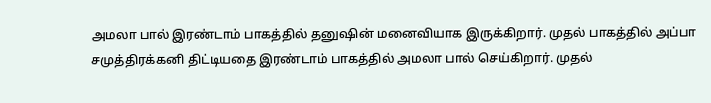அமலா பால் இரண்டாம் பாகத்தில் தனுஷின் மனைவியாக இருக்கிறார். முதல் பாகத்தில் அப்பா சமுத்திரக்கனி திட்டியதை இரண்டாம் பாகத்தில் அமலா பால் செய்கிறார். முதல்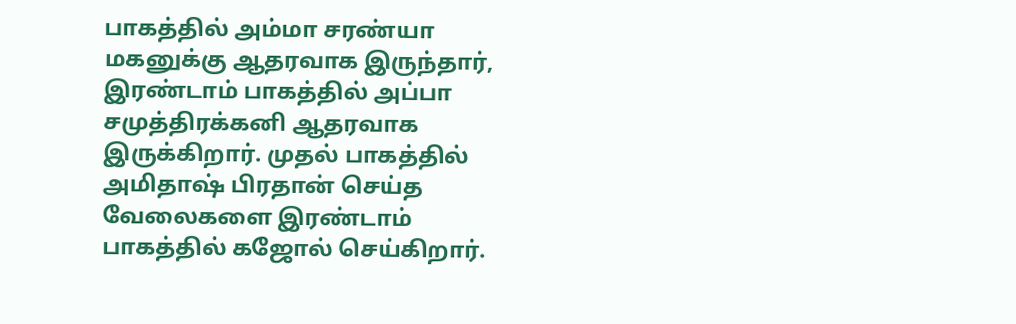பாகத்தில் அம்மா சரண்யா மகனுக்கு ஆதரவாக இருந்தார், இரண்டாம் பாகத்தில் அப்பா சமுத்திரக்கனி ஆதரவாக இருக்கிறார். முதல் பாகத்தில் அமிதாஷ் பிரதான் செய்த வேலைகளை இரண்டாம் பாகத்தில் கஜோல் செய்கிறார்.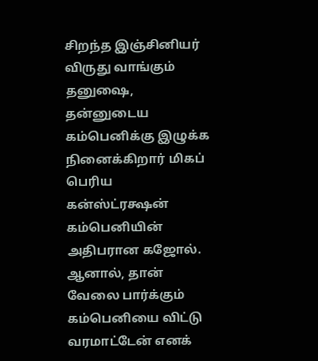சிறந்த இஞ்சினியர் விருது வாங்கும் தனுஷை, தன்னுடைய கம்பெனிக்கு இழுக்க நினைக்கிறார் மிகப் பெரிய கன்ஸ்ட்ரக்ஷன் கம்பெனியின் அதிபரான கஜோல். ஆனால், தான் வேலை பார்க்கும் கம்பெனியை விட்டு வரமாட்டேன் எனக்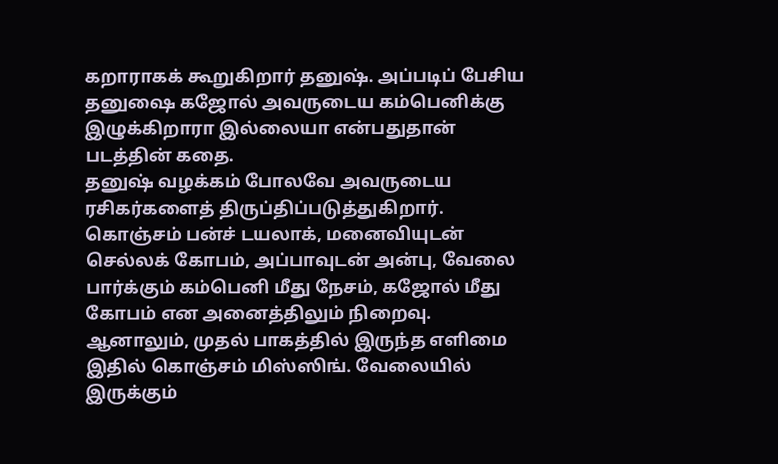கறாராகக் கூறுகிறார் தனுஷ். அப்படிப் பேசிய தனுஷை கஜோல் அவருடைய கம்பெனிக்கு இழுக்கிறாரா இல்லையா என்பதுதான் படத்தின் கதை.
தனுஷ் வழக்கம் போலவே அவருடைய ரசிகர்களைத் திருப்திப்படுத்துகிறார். கொஞ்சம் பன்ச் டயலாக், மனைவியுடன் செல்லக் கோபம், அப்பாவுடன் அன்பு, வேலை பார்க்கும் கம்பெனி மீது நேசம், கஜோல் மீது கோபம் என அனைத்திலும் நிறைவு. ஆனாலும், முதல் பாகத்தில் இருந்த எளிமை இதில் கொஞ்சம் மிஸ்ஸிங். வேலையில் இருக்கும்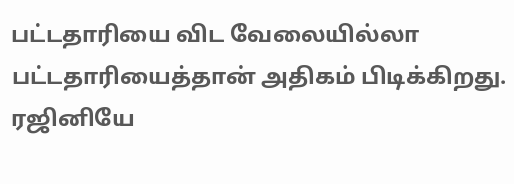பட்டதாரியை விட வேலையில்லா பட்டதாரியைத்தான் அதிகம் பிடிக்கிறது. ரஜினியே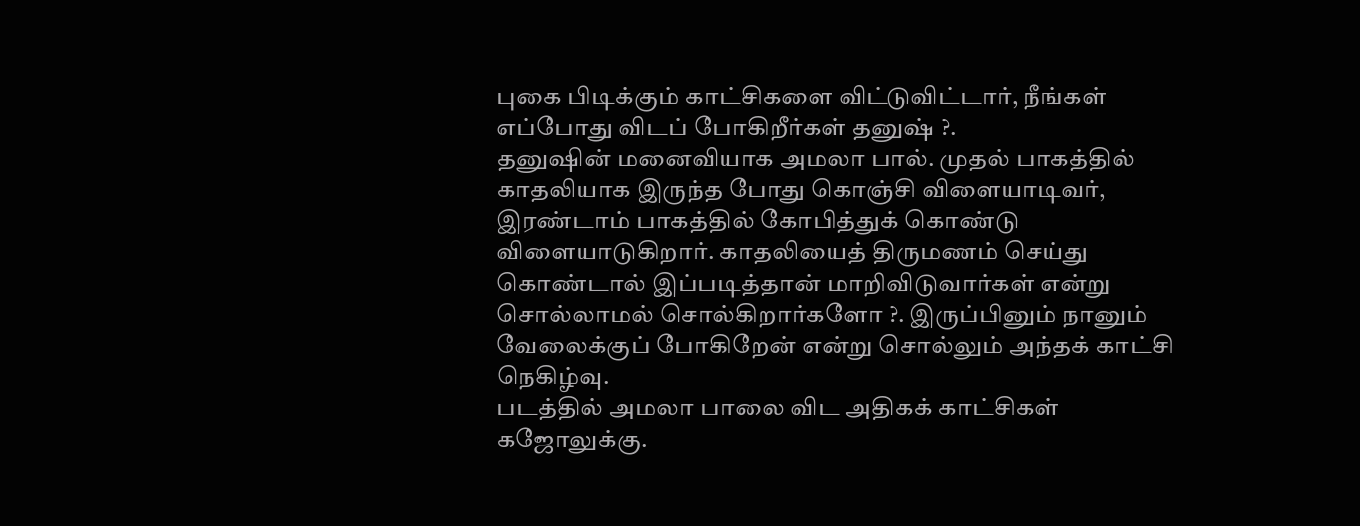புகை பிடிக்கும் காட்சிகளை விட்டுவிட்டார், நீங்கள் எப்போது விடப் போகிறீர்கள் தனுஷ் ?.
தனுஷின் மனைவியாக அமலா பால். முதல் பாகத்தில் காதலியாக இருந்த போது கொஞ்சி விளையாடிவர், இரண்டாம் பாகத்தில் கோபித்துக் கொண்டு விளையாடுகிறார். காதலியைத் திருமணம் செய்து கொண்டால் இப்படித்தான் மாறிவிடுவார்கள் என்று சொல்லாமல் சொல்கிறார்களோ ?. இருப்பினும் நானும் வேலைக்குப் போகிறேன் என்று சொல்லும் அந்தக் காட்சி நெகிழ்வு.
படத்தில் அமலா பாலை விட அதிகக் காட்சிகள் கஜோலுக்கு.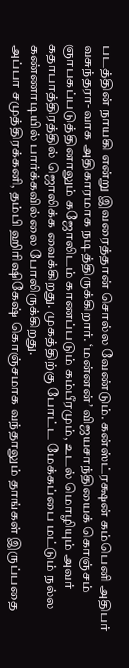படத்தின் நாயகி என்று இவரைத்தான் சொல்ல வேண்டும். கன்ஸ்ட்ரக்ஷன் கம்பெனி அதிபர் வசுந்தரா-வாக அதிகாரமாக நடித்திருக்கிறார். ‘மன்னன்’ விஜயசாந்தியைக் கொஞ்சம் ஞாபகப்படுத்தினாலும் கஜோலிடம் காணப்படும் கம்பீரமும், உடல் மொழியும் அவர் கதாபாத்திரத்தில் ஜொலிக்க வைக்கிறது. முகத்திற்கு போட்ட மேக்கப்பை மட்டும் நல்ல கண்ணாடியில் பார்க்கவில்லை போலிருக்கிறது.
அப்பா சமுத்திரக்கனி, தம்பி ஹிரிஷிகேஷ் கொஞ்சமாக வந்தாலும் தாங்கள் இருப்பதை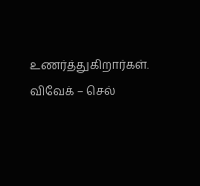உணர்த்துகிறார்கள். விவேக் – செல்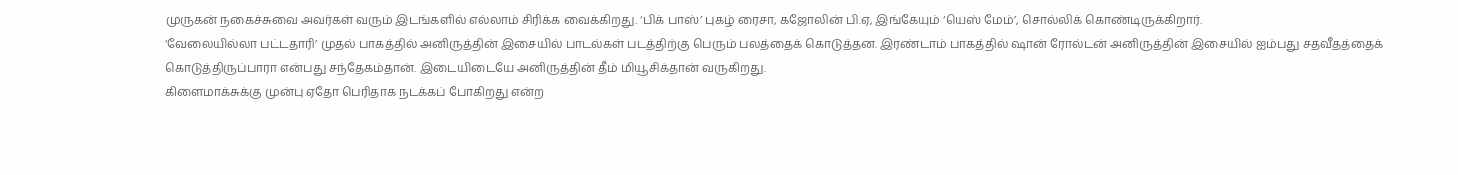முருகன் நகைச்சுவை அவர்கள் வரும் இடங்களில் எல்லாம் சிரிக்க வைக்கிறது. ‘பிக் பாஸ்’ புகழ் ரைசா, கஜோலின் பி.ஏ, இங்கேயும் ‘யெஸ் மேம்’, சொல்லிக் கொண்டிருக்கிறார்.
‘வேலையில்லா பட்டதாரி’ முதல் பாகத்தில் அனிருத்தின் இசையில் பாடல்கள் படத்திற்கு பெரும் பலத்தைக் கொடுத்தன. இரண்டாம் பாகத்தில் ஷான் ரோல்டன் அனிருத்தின் இசையில் ஐம்பது சதவீதத்தைக் கொடுத்திருப்பாரா என்பது சந்தேகம்தான். இடையிடையே அனிருத்தின் தீம் மியூசிக்தான் வருகிறது.
கிளைமாக்சுக்கு முன்பு ஏதோ பெரிதாக நடக்கப் போகிறது என்ற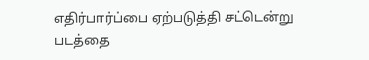எதிர்பார்ப்பை ஏற்படுத்தி சட்டென்று படத்தை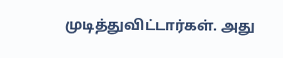முடித்துவிட்டார்கள். அது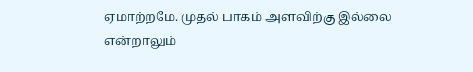ஏமாற்றமே. முதல் பாகம் அளவிற்கு இல்லை என்றாலும்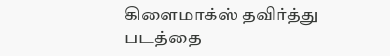கிளைமாக்ஸ் தவிர்த்து படத்தை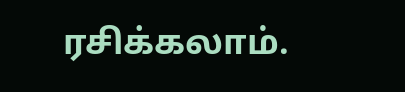ரசிக்கலாம்.